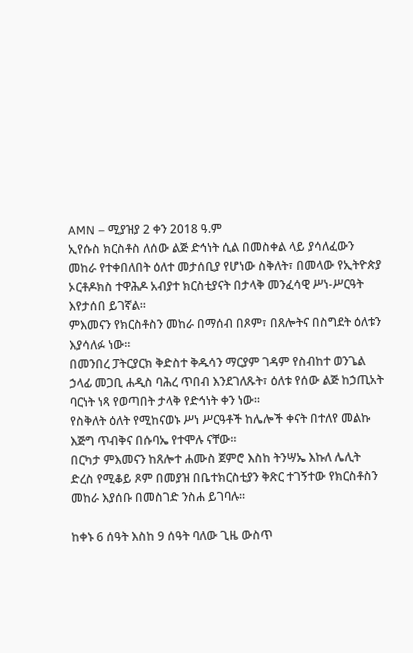AMN – ሚያዝያ 2 ቀን 2018 ዓ.ም
ኢየሱስ ክርስቶስ ለሰው ልጅ ድኅነት ሲል በመስቀል ላይ ያሳለፈውን መከራ የተቀበለበት ዕለተ መታሰቢያ የሆነው ስቅለት፣ በመላው የኢትዮጵያ ኦርቶዶክስ ተዋሕዶ አብያተ ክርስቲያናት በታላቅ መንፈሳዊ ሥነ-ሥርዓት እየታሰበ ይገኛል።
ምእመናን የክርስቶስን መከራ በማሰብ በጾም፣ በጸሎትና በስግደት ዕለቱን እያሳለፉ ነው።
በመንበረ ፓትርያርክ ቅድስተ ቅዱሳን ማርያም ገዳም የስብከተ ወንጌል ኃላፊ መጋቢ ሐዲስ ባሕረ ጥበብ እንደገለጹት፣ ዕለቱ የሰው ልጅ ከኃጢአት ባርነት ነጻ የወጣበት ታላቅ የድኅነት ቀን ነው።
የስቅለት ዕለት የሚከናወኑ ሥነ ሥርዓቶች ከሌሎች ቀናት በተለየ መልኩ እጅግ ጥብቅና በሱባኤ የተሞሉ ናቸው።
በርካታ ምእመናን ከጸሎተ ሐሙስ ጀምሮ እስከ ትንሣኤ እኩለ ሌሊት ድረስ የሚቆይ ጾም በመያዝ በቤተክርስቲያን ቅጽር ተገኝተው የክርስቶስን መከራ እያሰቡ በመስገድ ንስሐ ይገባሉ።

ከቀኑ 6 ሰዓት እስከ 9 ሰዓት ባለው ጊዜ ውስጥ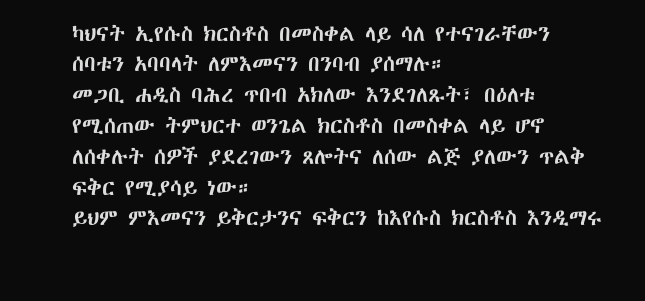ካህናት ኢየሱስ ክርስቶስ በመስቀል ላይ ሳለ የተናገራቸውን ሰባቱን አባባላት ለምእመናን በንባብ ያሰማሉ።
መጋቢ ሐዲስ ባሕረ ጥበብ አክለው እንደገለጹት፣ በዕለቱ የሚሰጠው ትምህርተ ወንጌል ክርስቶስ በመስቀል ላይ ሆኖ ለሰቀሉት ሰዎች ያደረገውን ጸሎትና ለሰው ልጅ ያለውን ጥልቅ ፍቅር የሚያሳይ ነው።
ይህም ምእመናን ይቅርታንና ፍቅርን ከእየሱስ ክርስቶስ እንዲማሩ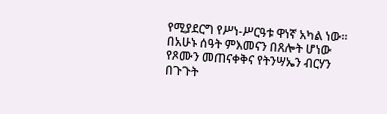የሚያደርግ የሥነ-ሥርዓቱ ዋነኛ አካል ነው።
በአሁኑ ሰዓት ምእመናን በጸሎት ሆነው የጾሙን መጠናቀቅና የትንሣኤን ብርሃን በጉጉት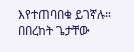እየተጠባበቁ ይገኛሉ።
በበረከት ጌታቸው